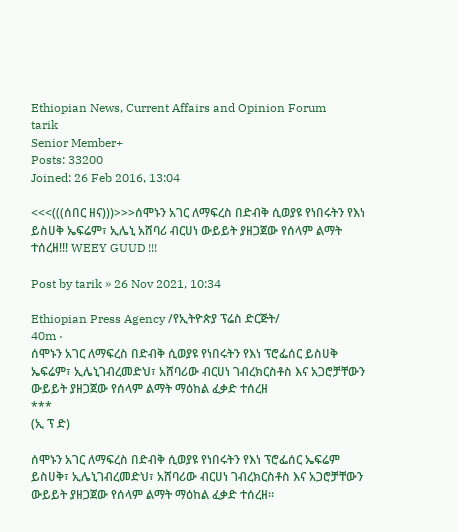Ethiopian News, Current Affairs and Opinion Forum
tarik
Senior Member+
Posts: 33200
Joined: 26 Feb 2016, 13:04

<<<(((ሰበር ዘና)))>>>ሰሞኑን አገር ለማፍረስ በድብቅ ሲወያዩ የነበሩትን የእነ ይስሀቅ ኤፍሬም፣ ኢሌኒ አሸባሪ ብርሀነ ውይይት ያዘጋጀው የሰላም ልማት ተሰረዘ!!! WEEY GUUD !!!

Post by tarik » 26 Nov 2021, 10:34

Ethiopian Press Agency /የኢትዮጵያ ፕሬስ ድርጅት/
40m ·
ሰሞኑን አገር ለማፍረስ በድብቅ ሲወያዩ የነበሩትን የእነ ፕሮፌሰር ይስሀቅ ኤፍሬም፣ ኢሌኒገብረመድህ፣ አሸባሪው ብርሀነ ገብረክርስቶስ እና አጋሮቻቸውን ውይይት ያዘጋጀው የሰላም ልማት ማዕከል ፈቃድ ተሰረዘ
***
(ኢ ፕ ድ)

ሰሞኑን አገር ለማፍረስ በድብቅ ሲወያዩ የነበሩትን የእነ ፕሮፌሰር ኤፍሬም ይስሀቅ፣ ኢሌኒገብረመድህ፣ አሸባሪው ብርሀነ ገብረክርስቶስ እና አጋሮቻቸውን ውይይት ያዘጋጀው የሰላም ልማት ማዕከል ፈቃድ ተሰረዘ።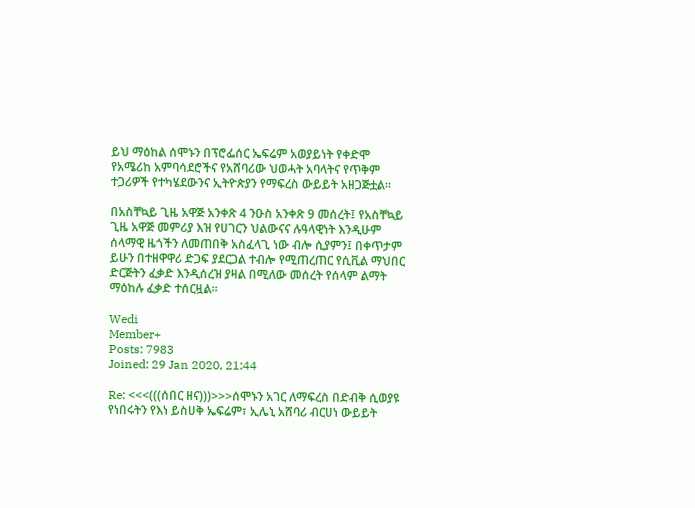ይህ ማዕከል ሰሞኑን በፕሮፌሰር ኤፍሬም አወያይነት የቀድሞ የአሜሪከ አምባሳደሮችና የአሸባሪው ህወሓት አባላትና የጥቅም ተጋሪዎች የተካሄደውንና ኢትዮጵያን የማፍረስ ውይይት አዘጋጅቷል።

በአስቸኳይ ጊዜ አዋጅ አንቀጽ 4 ንዑስ አንቀጽ 9 መሰረት፤ የአስቸኳይ ጊዜ አዋጅ መምሪያ እዝ የሀገርን ህልውናና ሉዓላዊነት እንዲሁም ሰላማዊ ዜጎችን ለመጠበቅ አስፈላጊ ነው ብሎ ሲያምን፤ በቀጥታም ይሁን በተዘዋዋሪ ድጋፍ ያደርጋል ተብሎ የሚጠረጠር የሲቪል ማህበር ድርጅትን ፈቃድ እንዲሰረዝ ያዛል በሚለው መሰረት የሰላም ልማት ማዕከሉ ፈቃድ ተሰርዟል።

Wedi
Member+
Posts: 7983
Joined: 29 Jan 2020, 21:44

Re: <<<(((ሰበር ዘና)))>>>ሰሞኑን አገር ለማፍረስ በድብቅ ሲወያዩ የነበሩትን የእነ ይስሀቅ ኤፍሬም፣ ኢሌኒ አሸባሪ ብርሀነ ውይይት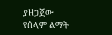ያዘጋጀው የሰላም ልማት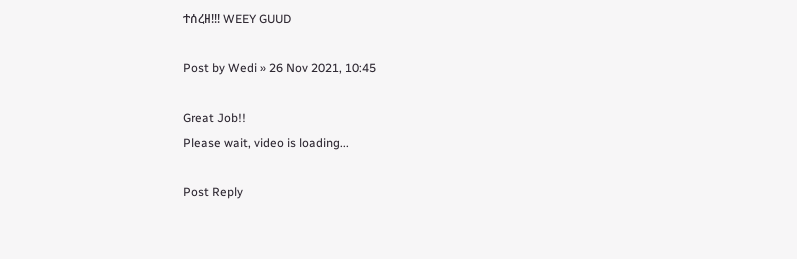ተሰረዘ!!! WEEY GUUD

Post by Wedi » 26 Nov 2021, 10:45

Great Job!!
Please wait, video is loading...

Post Reply